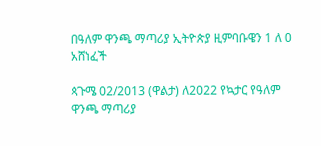በዓለም ዋንጫ ማጣሪያ ኢትዮጵያ ዚምባቡዌን 1 ለ 0 አሸነፈች

ጳጉሜ 02/2013 (ዋልታ) ለ2022 የኳታር የዓለም ዋንጫ ማጣሪያ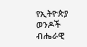የኢትዮጵያ ወንዶች ብሔራዊ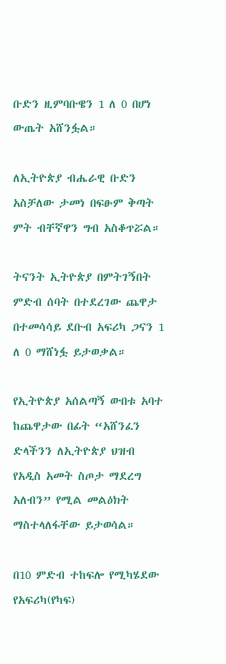ቡድን ዚምባቡዌን 1 ለ 0 በሆነ ውጤት አሸንፏል።

ለኢትዮጵያ ብሔራዊ ቡድን አስቻለው ታመነ በፍፁም ቅጣት ምት ብቸኛዋን ግብ አስቆጥሯል።

ትናንት ኢትዮጵያ በምትገኝበት ምድብ ሰባት በተደረገው ጨዋታ በተመሳሳይ ደቡብ አፍሪካ ጋናን 1 ለ 0 ማሸነፏ ይታወቃል።

የኢትዮጵያ አሰልጣኝ ውበቱ አባተ ከጨዋታው በፊት “አሸንፈን ድላችንን ለኢትዮጵያ ህዝብ የአዲስ አመት ስጦታ ማደረግ አለብን” የሚል መልዕክት ማስተላለፋቸው ይታወሳል።

በ10 ምድብ ተከፍሎ የሚካሄደው የአፍሪካ(የካፍ)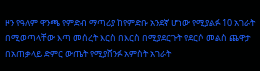ዞን የዓለም ዋንጫ የምድብ ማጣሪያ ከየምድቡ አንደኛ ሆነው የሚያልፉ 10 አገራት በሚወጣላቸው እጣ መሰረት እርስ በእርስ በሚያደርጉት የደርሶ መልስ ጨዋታ በአጠቃላይ ድምር ውጤት የሚያሸንፉ አምስት አገራት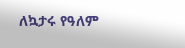ለኳታሩ የዓለም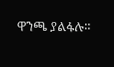ዋንጫ ያልፋሉ።